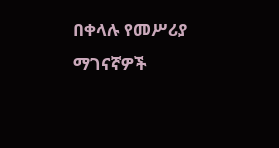በቀላሉ የመሥሪያ ማገናኛዎች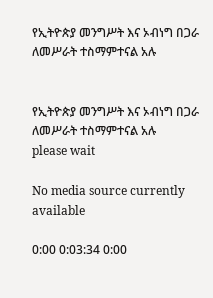የኢትዮጵያ መንግሥት እና ኦብነግ በጋራ ለመሥራት ተስማምተናል አሉ


የኢትዮጵያ መንግሥት እና ኦብነግ በጋራ ለመሥራት ተስማምተናል አሉ
please wait

No media source currently available

0:00 0:03:34 0:00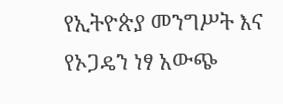የኢትዮጵያ መንግሥት እና የኦጋዴን ነፃ አውጭ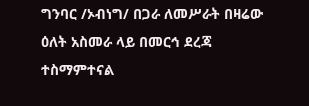ግንባር /ኦብነግ/ በጋራ ለመሥራት በዛሬው ዕለት አስመራ ላይ በመርኅ ደረጃ ተስማምተናል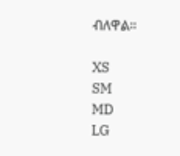ብለዋል።

XS
SM
MD
LG